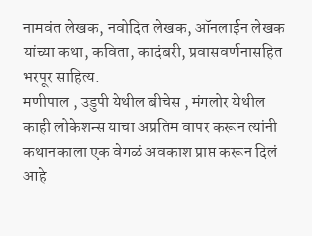नामवंत लेखक, नवोदित लेखक, ऑनलाईन लेखक यांच्या कथा, कविता, कादंबरी, प्रवासवर्णनासहित भरपूर साहित्य.
मणीपाल , उडुपी येथील बीचेस , मंगलोर येथील काही लोकेशन्स याचा अप्रतिम वापर करून त्यांनी कथानकाला एक वेगळं अवकाश प्राप्त करून दिलं आहे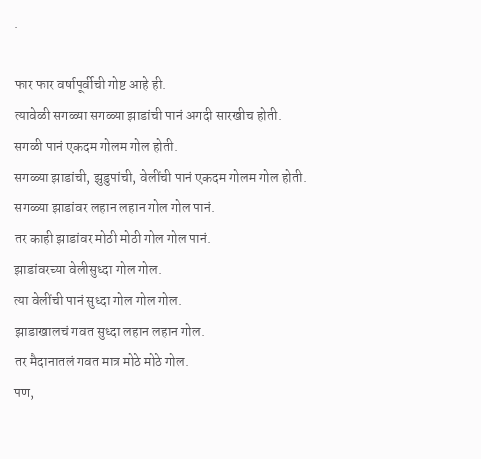.

फार फार वर्षापूर्वीची गोष्ट आहे ही.
त्यावेळी सगळ्या सगळ्या झाडांची पानं अगदी सारखीच होती.
सगळी पानं एकदम गोलम गोल होती.
सगळ्या झाडांची, झुडुपांची, वेलींची पानं एकदम गोलम गोल होती.
सगळ्या झाडांवर लहान लहान गोल गोल पानं.
तर काही झाडांवर मोठी मोठी गोल गोल पानं.
झाडांवरच्या वेलीसुध्दा गोल गोल.
त्या वेलींची पानं सुध्दा गोल गोल गोल.
झाडाखालचं गवत सुध्दा लहान लहान गोल.
तर मैदानातलं गवत मात्र मोठे मोठे गोल.
पण,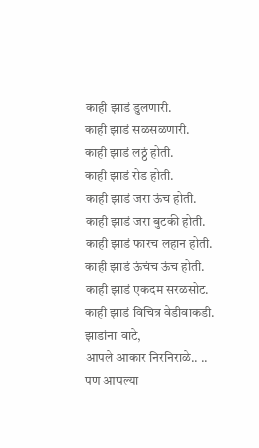काही झाडं डुलणारी.
काही झाडं सळसळणारी.
काही झाडं लठ्ठं होती.
काही झाडं रोड होती.
काही झाडं जरा ऊंच होती.
काही झाडं जरा बुटकी होती.
काही झाडं फारच लहान होती.
काही झाडं ऊंचंच ऊंच होती.
काही झाडं एकदम सरळसोट.
काही झाडं विचित्र वेडीवाकडी.
झाडांना वाटे,
आपले आकार निरनिराळे.. ..
पण आपल्या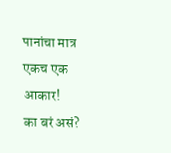पानांचा मात्र एकच एक आकार!
का बरं असं?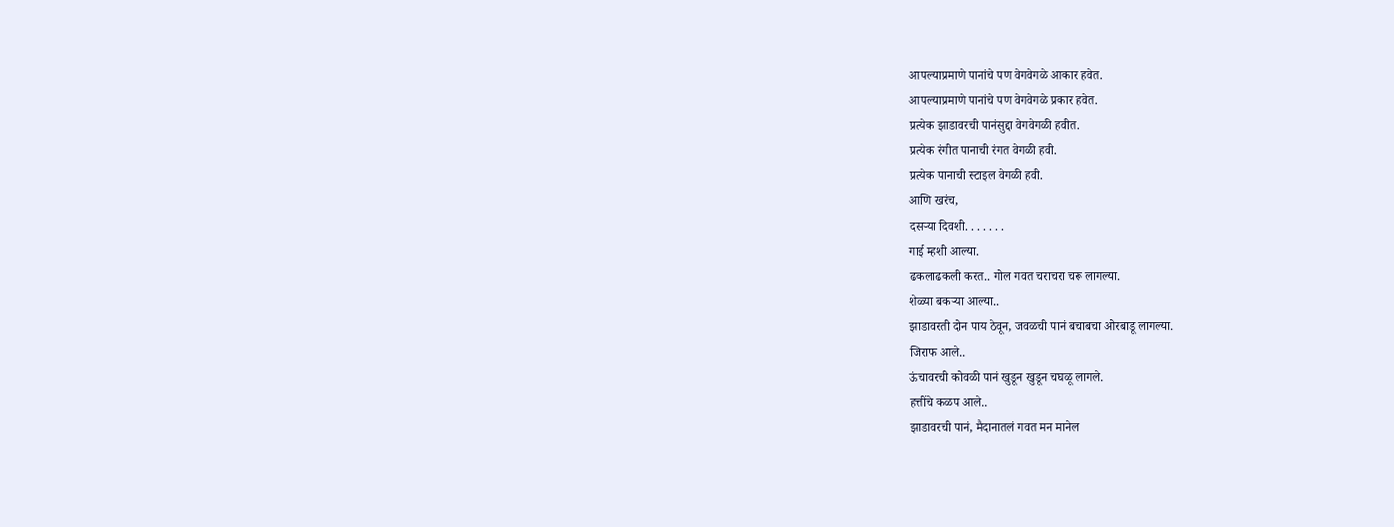आपल्याप्रमाणे पानांचे पण वेगवेगळे आकार हवेत.
आपल्याप्रमाणे पानांचे पण वेगवेगळे प्रकार हवेत.
प्रत्येक झाडावरची पानंसुद्दा वेगवेगळी हवीत.
प्रत्येक रंगीत पानाची रंगत वेगळी हवी.
प्रत्येक पानाची स्टाइल वेगळी हवी.
आणि खरंच,
दसऱ्या दिवशी. . . . . . .
गाई म्हशी आल्या.
ढकलाढकली करत.. गोल गवत चराचरा चरू लागल्या.
शेळ्या बकऱ्या आल्या..
झाडावरती दोन पाय ठेवून, जवळची पानं बचाबचा ओरबाडू लागल्या.
जिराफ आले..
ऊंचावरची कोवळी पानं खुडून खुडून चघळू लागले.
हत्तींचे कळप आले..
झाडावरची पानं, मैदानातलं गवत मन मानेल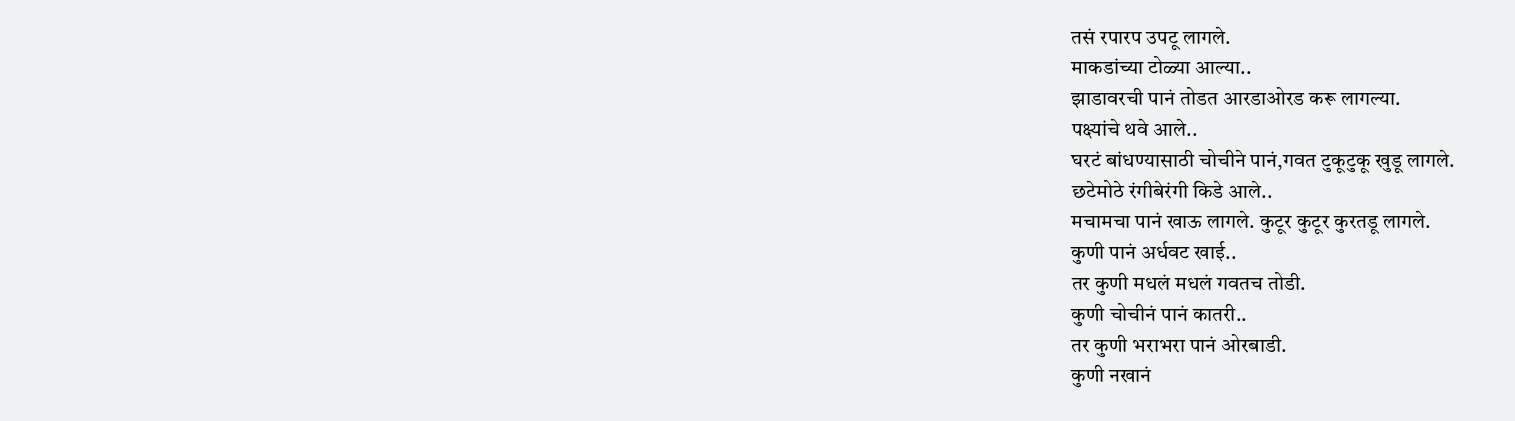तसं रपारप उपटू लागले.
माकडांच्या टोळ्या आल्या..
झाडावरची पानं तोडत आरडाओरड करू लागल्या.
पक्ष्यांचे थवे आले..
घरटं बांधण्यासाठी चोचीने पानं,गवत टुकूटुकू खुडू लागले.
छटेमोठे रंगीबेरंगी किडे आले..
मचामचा पानं खाऊ लागले. कुटूर कुटूर कुरतडू लागले.
कुणी पानं अर्धवट खाई..
तर कुणी मधलं मधलं गवतच तोडी.
कुणी चोचीनं पानं कातरी..
तर कुणी भराभरा पानं ओरबाडी.
कुणी नखानं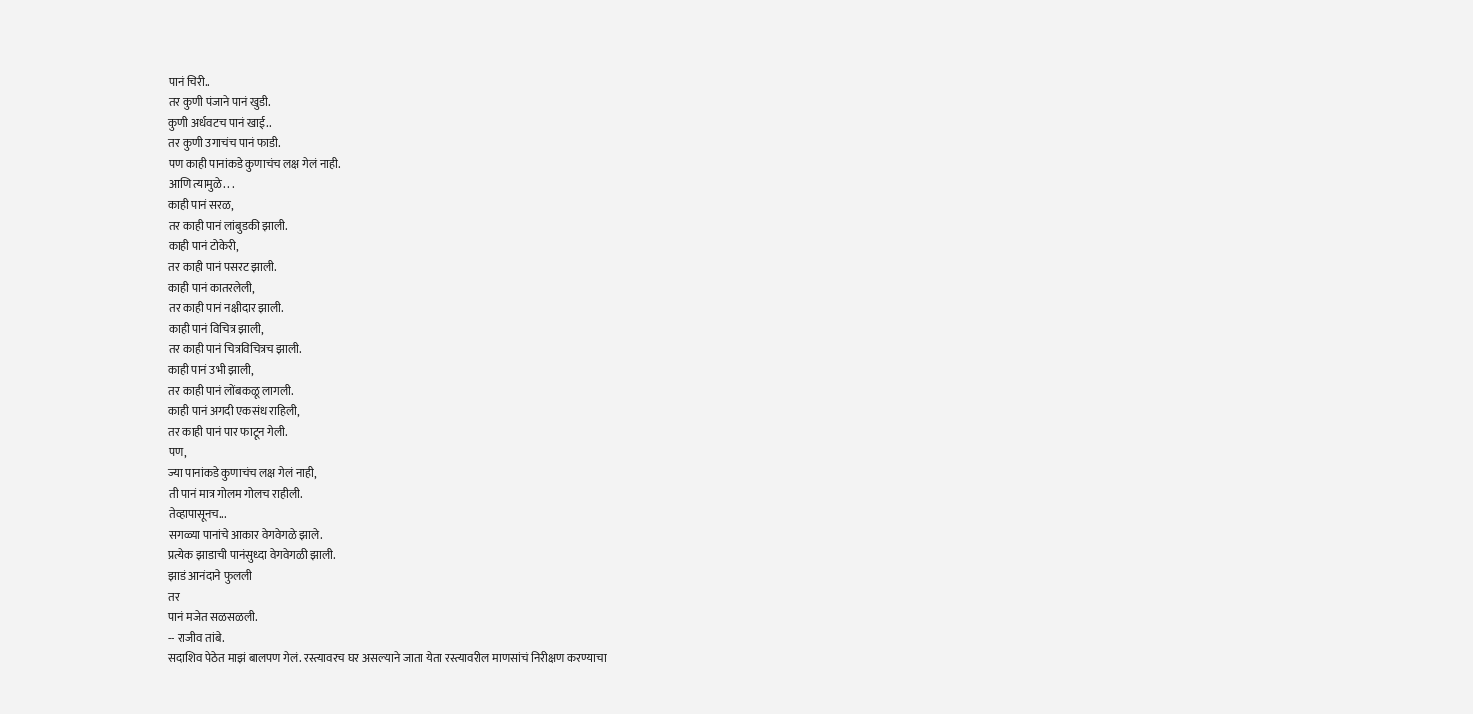पानं चिरी..
तर कुणी पंजाने पानं खुडी.
कुणी अर्धवटच पानं खाई..
तर कुणी उगाचंच पानं फाडी.
पण काही पानांकडे कुणाचंच लक्ष गेलं नाही.
आणि त्यामुळे. . .
काही पानं सरळ,
तर काही पानं लांबुडकी झाली.
काही पानं टोकेरी,
तर काही पानं पसरट झाली.
काही पानं कातरलेली,
तर काही पानं नक्षीदार झाली.
काही पानं विचित्र झाली,
तर काही पानं चित्रविचित्रच झाली.
काही पानं उभी झाली,
तर काही पानं लोंबकळू लागली.
काही पानं अगदी एकसंध राहिली,
तर काही पानं पार फाटून गेली.
पण,
ज्या पानांकडे कुणाचंच लक्ष गेलं नाही,
ती पानं मात्र गोलम गोलच राहीली.
तेव्हापासूनच...
सगळ्या पानांचे आकार वेगवेगळे झाले.
प्रत्येक झाडाची पानंसुध्दा वेगवेगळी झाली.
झाडं आनंदाने फुलली
तर
पानं मजेत सळसळली.
-- राजीव तांबे.
सदाशिव पेठेत माझं बालपण गेलं. रस्त्यावरच घर असल्याने जाता येता रस्त्यावरील माणसांचं निरीक्षण करण्याचा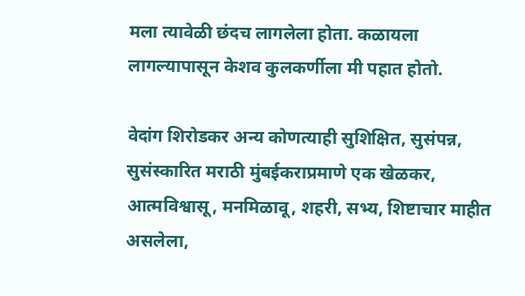मला त्यावेळी छंदच लागलेला होता. कळायला लागल्यापासून केशव कुलकर्णीला मी पहात होतो.

वेदांग शिरोडकर अन्य कोणत्याही सुशिक्षित, सुसंपन्न, सुसंस्कारित मराठी मुंबईकराप्रमाणे एक खेळकर, आत्मविश्वासू, मनमिळावू, शहरी, सभ्य, शिष्टाचार माहीत असलेला,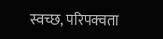स्वच्छ, परिपक्वता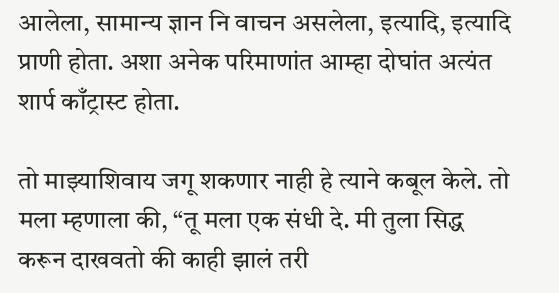आलेला, सामान्य ज्ञान नि वाचन असलेला, इत्यादि, इत्यादि प्राणी होता. अशा अनेक परिमाणांत आम्हा दोघांत अत्यंत शार्प काँट्रास्ट होता.

तो माझ्याशिवाय जगू शकणार नाही हे त्याने कबूल केले. तो मला म्हणाला की, “तू मला एक संधी दे. मी तुला सिद्ध करून दाखवतो की काही झालं तरी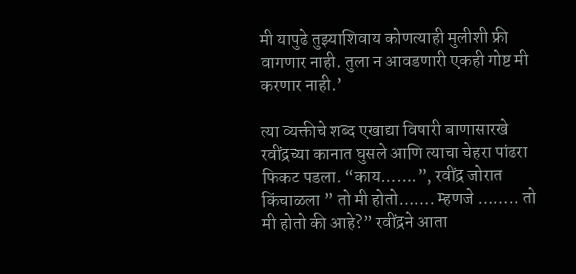मी यापुढे तुझ्याशिवाय कोणत्याही मुलीशी फ्री वागणार नाही. तुला न आवडणारी एकही गोष्ट मी करणार नाही.’

त्या व्यक्तीचे शब्द एखाद्या विषारी बाणासारखे रवींद्रच्या कानात घुसले आणि त्याचा चेहरा पांढरा फिकट पडला. “काय…….”, रवींद्र जोरात किंचाळला ” तो मी होतो……. म्हणजे …….. तो मी होतो की आहे?” रवींद्रने आता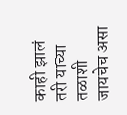काही झालं तरी याच्या तळाशी जायचेच असा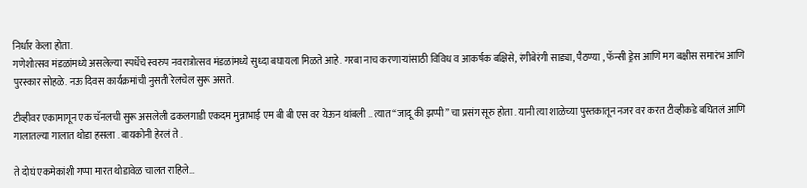निर्धार केला होता.
गणेशोत्सव मंडळांमध्ये असलेल्या स्पर्धेचे स्वरुप नवरात्रोत्सव मंडळांमध्ये सुध्दा बघायला मिळते आहे. गरबा नाच करणाऱ्यांसाठी विविध व आकर्षक बक्षिसे, रंगीबेरंगी साड्या, पैठण्या , फॅन्सी ड्रेस आणि मग बक्षीस समारंभ आणि पुरस्कार सोहळे. नऊ दिवस कार्यक्रमांची नुसती रेलचेल सुरू असते.

टीव्हीवर एकामागून एक चॅनलची सुरू असलेली ढकलगाडी एकदम मुन्नाभाई एम बी बी एस वर येऊन थांबली .. त्यात “जादू की झप्पी” चा प्रसंग सूरु होता . यानी त्या शाळेच्या पुस्तकातून नजर वर करत टीव्हीकडे बघितलं आणि गालातल्या गालात थोडा हसला . बायकोनी हेरलं ते .

ते दोघं एकमेकांशी गप्पा मारत थोडावेळ चालत राहिले…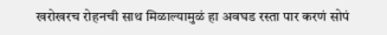खरोखरच रोहनची साथ मिळाल्यामुळं हा अवघड रस्ता पार करणं सोपं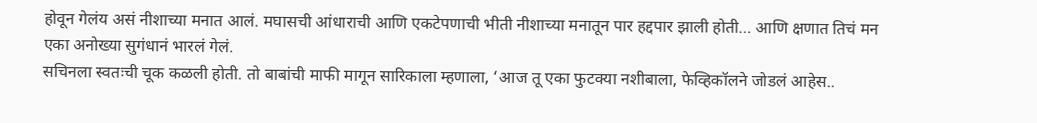होवून गेलंय असं नीशाच्या मनात आलं. मघासची आंधाराची आणि एकटेपणाची भीती नीशाच्या मनातून पार हद्दपार झाली होती… आणि क्षणात तिचं मन एका अनोख्या सुगंधानं भारलं गेलं.
सचिनला स्वतःची चूक कळली होती. तो बाबांची माफी मागून सारिकाला म्हणाला, ‘आज तू एका फुटक्या नशीबाला, फेव्हिकॉलने जोडलं आहेस..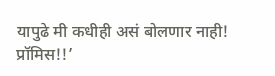यापुढे मी कधीही असं बोलणार नाही! प्रॉमिस!!’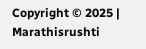Copyright © 2025 | Marathisrushti